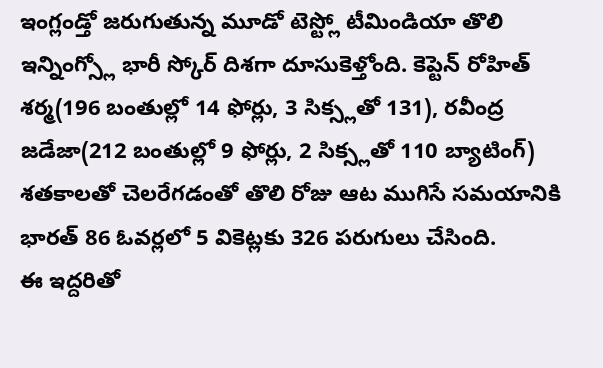ఇంగ్లండ్తో జరుగుతున్న మూడో టెస్ట్లో టీమిండియా తొలి ఇన్నింగ్స్లో భారీ స్కోర్ దిశగా దూసుకెళ్తోంది. కెప్టెన్ రోహిత్ శర్మ(196 బంతుల్లో 14 ఫోర్లు, 3 సిక్స్లతో 131), రవీంద్ర జడేజా(212 బంతుల్లో 9 ఫోర్లు, 2 సిక్స్లతో 110 బ్యాటింగ్) శతకాలతో చెలరేగడంతో తొలి రోజు ఆట ముగిసే సమయానికి భారత్ 86 ఓవర్లలో 5 వికెట్లకు 326 పరుగులు చేసింది.
ఈ ఇద్దరితో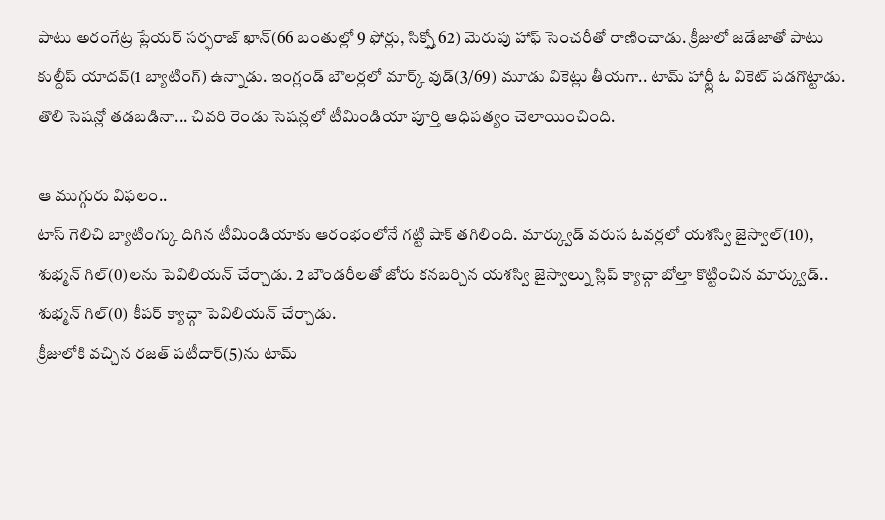పాటు అరంగేట్ర ప్లేయర్ సర్ఫరాజ్ ఖాన్(66 బంతుల్లో 9 ఫోర్లు, సిక్స్తో 62) మెరుపు హాఫ్ సెంచరీతో రాణించాడు. క్రీజులో జడేజాతో పాటు కుల్దీప్ యాదవ్(1 బ్యాటింగ్) ఉన్నాడు. ఇంగ్లండ్ బౌలర్లలో మార్క్ వుడ్(3/69) మూడు వికెట్లు తీయగా.. టామ్ హార్ట్లీ ఓ వికెట్ పడగొట్టాడు. తొలి సెషన్లో తడబడినా... చివరి రెండు సెషన్లలో టీమిండియా పూర్తి ఆధిపత్యం చెలాయించింది.

ఆ ముగ్గురు విఫలం..
టాస్ గెలిచి బ్యాటింగ్కు దిగిన టీమిండియాకు ఆరంభంలోనే గట్టి షాక్ తగిలింది. మార్క్వుడ్ వరుస ఓవర్లలో యశస్వి జైస్వాల్(10), శుభ్మన్ గిల్(0)లను పెవిలియన్ చేర్చాడు. 2 బౌండరీలతో జోరు కనబర్చిన యశస్వి జైస్వాల్ను స్లిప్ క్యాచ్గా బోల్తా కొట్టించిన మార్క్వుడ్.. శుభ్మన్ గిల్(0) కీపర్ క్యాచ్గా పెవిలియన్ చేర్చాడు.
క్రీజులోకి వచ్చిన రజత్ పటీదార్(5)ను టామ్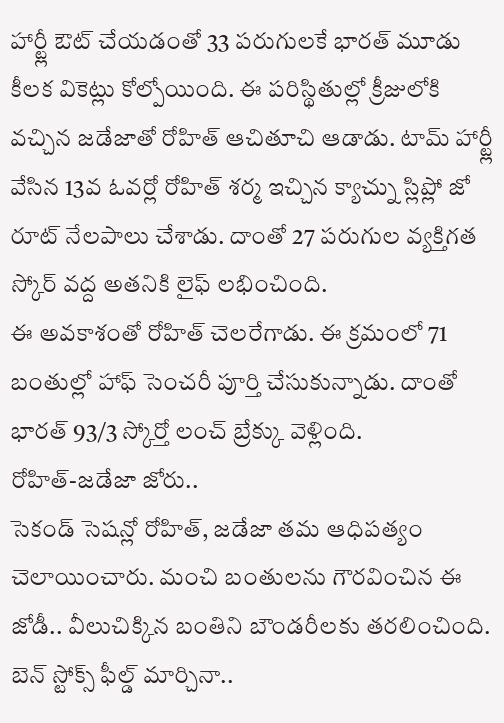హార్ట్లీ ఔట్ చేయడంతో 33 పరుగులకే భారత్ మూడు కీలక వికెట్లు కోల్పోయింది. ఈ పరిస్థితుల్లో క్రీజులోకి వచ్చిన జడేజాతో రోహిత్ ఆచితూచి ఆడాడు. టామ్ హార్ట్లీ వేసిన 13వ ఓవర్లో రోహిత్ శర్మ ఇచ్చిన క్యాచ్ను స్లిప్లో జో రూట్ నేలపాలు చేశాడు. దాంతో 27 పరుగుల వ్యక్తిగత స్కోర్ వద్ద అతనికి లైఫ్ లభించింది.
ఈ అవకాశంతో రోహిత్ చెలరేగాడు. ఈ క్రమంలో 71 బంతుల్లో హాఫ్ సెంచరీ పూర్తి చేసుకున్నాడు. దాంతో భారత్ 93/3 స్కోర్తో లంచ్ బ్రేక్కు వెళ్లింది.
రోహిత్-జడేజా జోరు..
సెకండ్ సెషన్లో రోహిత్, జడేజా తమ ఆధిపత్యం చెలాయించారు. మంచి బంతులను గౌరవించిన ఈ జోడీ.. వీలుచిక్కిన బంతిని బౌండరీలకు తరలించింది. బెన్ స్టోక్స్ ఫీల్డ్ మార్చినా..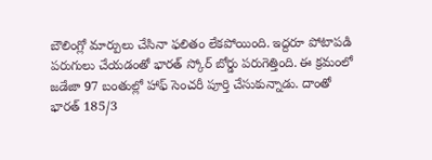బౌలింగ్లో మార్పులు చేసినా ఫలితం లేకపోయింది. ఇద్దరూ పోటాపడి పరుగులు చేయడంతో భారత్ స్కోర్ బోర్డు పరుగెత్తింది. ఈ క్రమంలో జడేజా 97 బంతుల్లో హాఫ్ సెంచరీ పూర్తి చేసుకున్నాడు. దాంతో భారత్ 185/3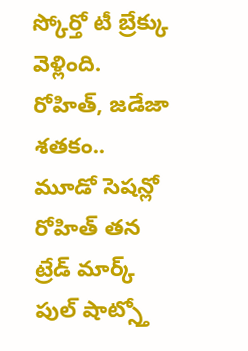స్కోర్తో టీ బ్రేక్కు వెళ్లింది.
రోహిత్, జడేజా శతకం..
మూడో సెషన్లో రోహిత్ తన ట్రేడ్ మార్క్ పుల్ షాట్స్తో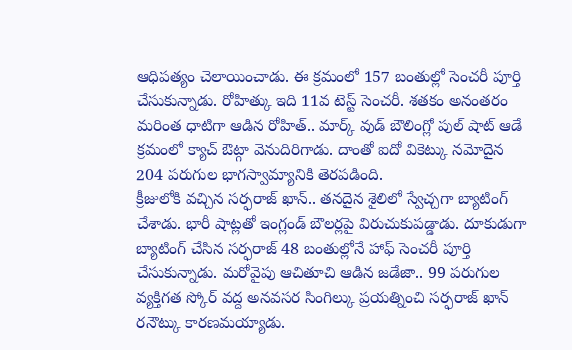ఆధిపత్యం చెలాయించాడు. ఈ క్రమంలో 157 బంతుల్లో సెంచరీ పూర్తి చేసుకున్నాడు. రోహిత్కు ఇది 11వ టెస్ట్ సెంచరీ. శతకం అనంతరం మరింత ధాటిగా ఆడిన రోహిత్.. మార్క్ వుడ్ బౌలింగ్లో పుల్ షాట్ ఆడే క్రమంలో క్యాచ్ ఔట్గా వెనుదిరిగాడు. దాంతో ఐదో వికెట్కు నమోదైన 204 పరుగుల భాగస్వామ్యానికి తెరపడింది.
క్రీజులోకి వచ్చిన సర్ఫరాజ్ ఖాన్.. తనదైన శైలిలో స్వేచ్చగా బ్యాటింగ్ చేశాడు. భారీ షాట్లతో ఇంగ్లండ్ బౌలర్లపై విరుచుకుపడ్డాడు. దూకుడుగా బ్యాటింగ్ చేసిన సర్ఫరాజ్ 48 బంతుల్లోనే హాఫ్ సెంచరీ పూర్తి చేసుకున్నాడు. మరోవైపు ఆచితూచి ఆడిన జడేజా.. 99 పరుగుల వ్యక్తిగత స్కోర్ వద్ద అనవసర సింగిల్కు ప్రయత్నించి సర్ఫరాజ్ ఖాన్ రనౌట్కు కారణమయ్యాడు.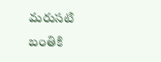మరుసటి బంతికి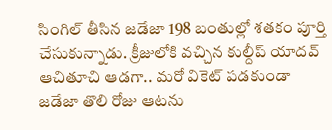సింగిల్ తీసిన జడేజా 198 బంతుల్లో శతకం పూర్తి చేసుకున్నాడు. క్రీజులోకి వచ్చిన కుల్దీప్ యాదవ్ ఆచితూచి ఆడగా.. మరో వికెట్ పడకుండా జడేజా తొలి రోజు ఆటను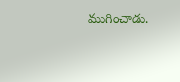ముగించాడు.